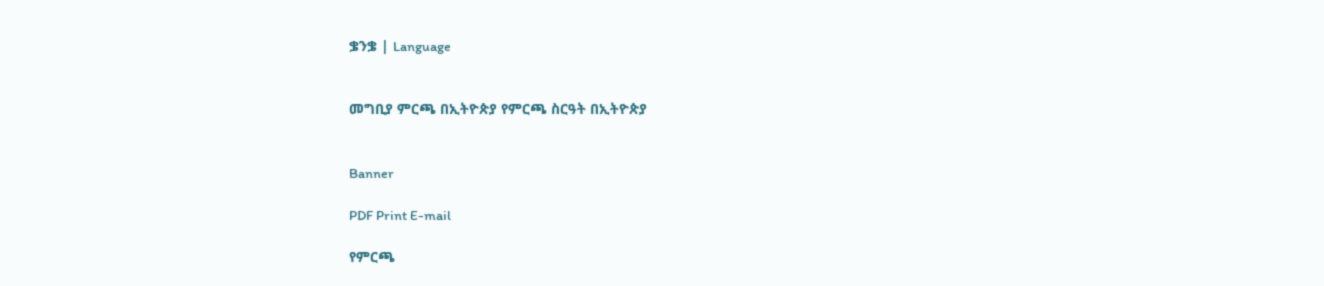ቌንቌ | Language


መግቢያ ምርጫ በኢትዮጵያ የምርጫ ስርዓት በኢትዮጵያ


Banner

PDF Print E-mail

የምርጫ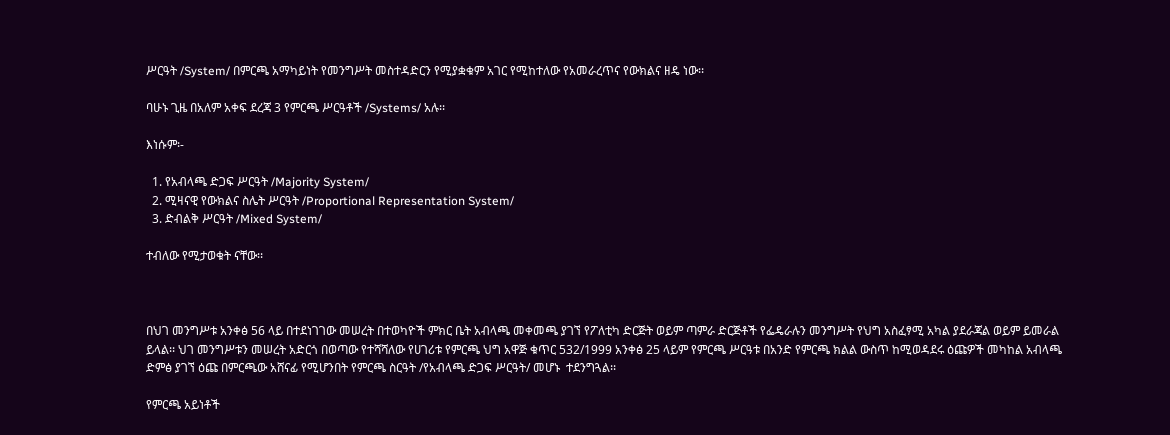ሥርዓት /System/ በምርጫ አማካይነት የመንግሥት መስተዳድርን የሚያቋቁም አገር የሚከተለው የአመራረጥና የውክልና ዘዴ ነው፡፡

ባሁኑ ጊዜ በአለም አቀፍ ደረጃ 3 የምርጫ ሥርዓቶች /Systems/ አሉ፡፡

እነሱም፡-

  1. የአብላጫ ድጋፍ ሥርዓት /Majority System/
  2. ሚዛናዊ የውክልና ስሌት ሥርዓት /Proportional Representation System/
  3. ድብልቅ ሥርዓት /Mixed System/

ተብለው የሚታወቁት ናቸው፡፡



በህገ መንግሥቱ አንቀፅ 56 ላይ በተደነገገው መሠረት በተወካዮች ምክር ቤት አብላጫ መቀመጫ ያገኘ የፖለቲካ ድርጅት ወይም ጣምራ ድርጅቶች የፌዴራሉን መንግሥት የህግ አስፈፃሚ አካል ያደራጃል ወይም ይመራል ይላል፡፡ ህገ መንግሥቱን መሠረት አድርጎ በወጣው የተሻሻለው የሀገሪቱ የምርጫ ህግ አዋጅ ቁጥር 532/1999 አንቀፅ 25 ላይም የምርጫ ሥርዓቱ በአንድ የምርጫ ክልል ውስጥ ከሚወዳደሩ ዕጩዎች መካከል አብላጫ ድምፅ ያገኘ ዕጩ በምርጫው አሸናፊ የሚሆንበት የምርጫ ስርዓት /የአብላጫ ድጋፍ ሥርዓት/ መሆኑ  ተደንግጓል፡፡

የምርጫ አይነቶች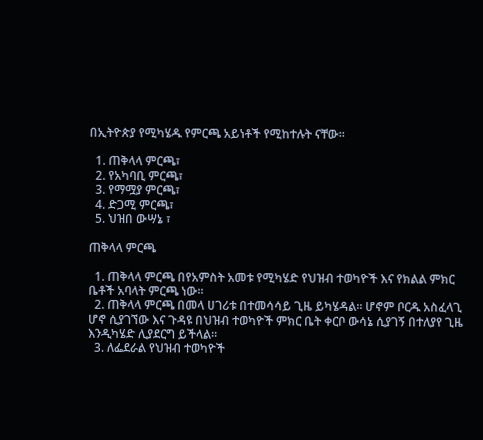በኢትዮጵያ የሚካሄዱ የምርጫ አይነቶች የሚከተሉት ናቸው፡፡

  1. ጠቅላላ ምርጫ፣
  2. የአካባቢ ምርጫ፣
  3. የማሟያ ምርጫ፣
  4. ድጋሚ ምርጫ፣
  5. ህዝበ ውሣኔ ፣

ጠቅላላ ምርጫ

  1. ጠቅላላ ምርጫ በየአምስት አመቱ የሚካሄድ የህዝብ ተወካዮች እና የክልል ምክር ቤቶች አባላት ምርጫ ነው፡፡
  2. ጠቅላላ ምርጫ በመላ ሀገሪቱ በተመሳሳይ ጊዜ ይካሄዳል፡፡ ሆኖም ቦርዱ አስፈላጊ ሆኖ ሲያገኘው እና ጉዳዩ በህዝብ ተወካዮች ምክር ቤት ቀርቦ ውሳኔ ሲያገኝ በተለያየ ጊዜ እንዲካሄድ ሊያደርግ ይችላል፡፡
  3. ለፌደራል የህዝብ ተወካዮች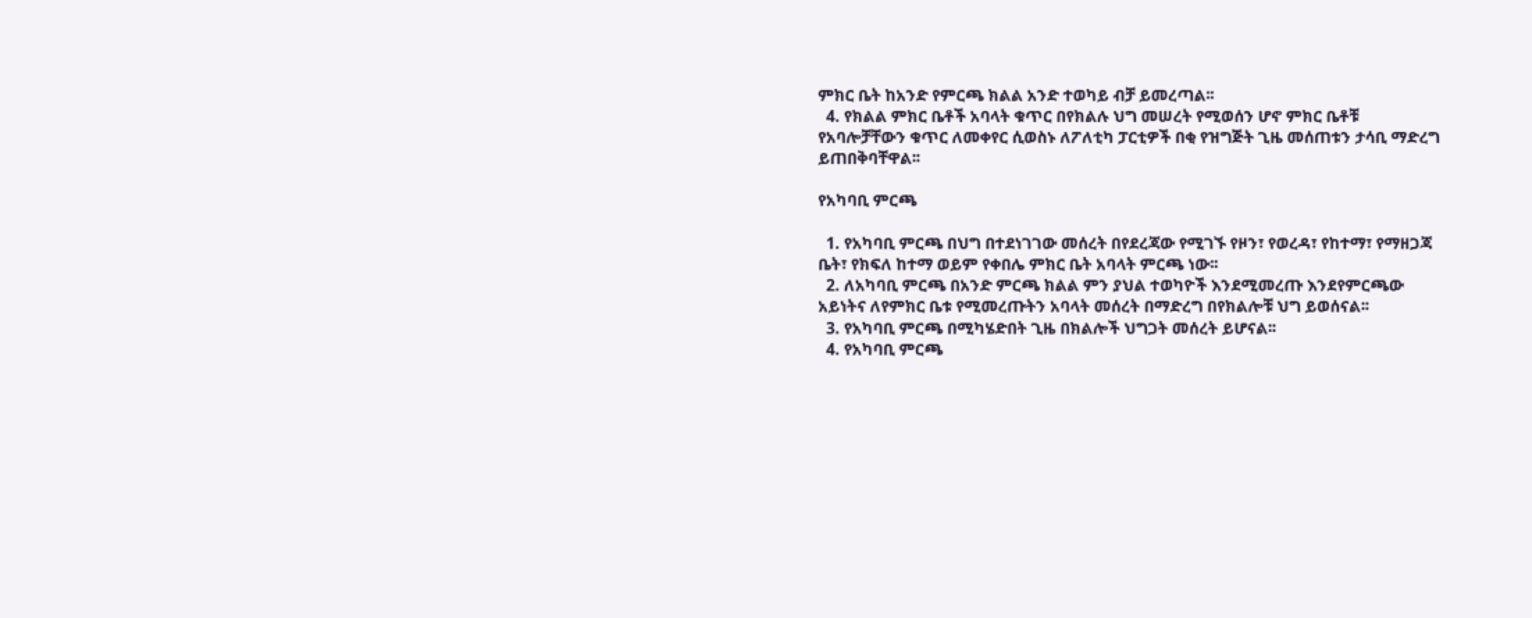ምክር ቤት ከአንድ የምርጫ ክልል አንድ ተወካይ ብቻ ይመረጣል፡፡
  4. የክልል ምክር ቤቶች አባላት ቁጥር በየክልሉ ህግ መሠረት የሚወሰን ሆኖ ምክር ቤቶቹ የአባሎቻቸውን ቁጥር ለመቀየር ሲወስኑ ለፖለቲካ ፓርቲዎች በቂ የዝግጅት ጊዜ መሰጠቱን ታሳቢ ማድረግ ይጠበቅባቸዋል፡፡

የአካባቢ ምርጫ

  1. የአካባቢ ምርጫ በህግ በተደነገገው መሰረት በየደረጃው የሚገኙ የዞን፣ የወረዳ፣ የከተማ፣ የማዘጋጃ ቤት፣ የክፍለ ከተማ ወይም የቀበሌ ምክር ቤት አባላት ምርጫ ነው፡፡
  2. ለአካባቢ ምርጫ በአንድ ምርጫ ክልል ምን ያህል ተወካዮች እንደሚመረጡ እንደየምርጫው አይነትና ለየምክር ቤቱ የሚመረጡትን አባላት መሰረት በማድረግ በየክልሎቹ ህግ ይወሰናል፡፡
  3. የአካባቢ ምርጫ በሚካሄድበት ጊዜ በክልሎች ህግጋት መሰረት ይሆናል፡፡
  4. የአካባቢ ምርጫ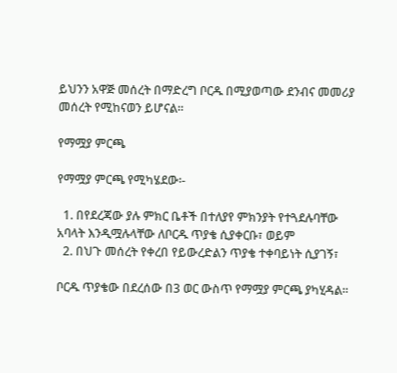ይህንን አዋጅ መሰረት በማድረግ ቦርዱ በሚያወጣው ደንብና መመሪያ መሰረት የሚከናወን ይሆናል፡፡

የማሟያ ምርጫ

የማሟያ ምርጫ የሚካሄደው፡-

  1. በየደረጃው ያሉ ምክር ቤቶች በተለያየ ምክንያት የተጓደሉባቸው አባላት እንዲሟሉላቸው ለቦርዱ ጥያቄ ሲያቀርቡ፣ ወይም
  2. በህጉ መሰረት የቀረበ የይውረድልን ጥያቄ ተቀባይነት ሲያገኝ፣

ቦርዱ ጥያቄው በደረሰው በ3 ወር ውስጥ የማሟያ ምርጫ ያካሂዳል፡፡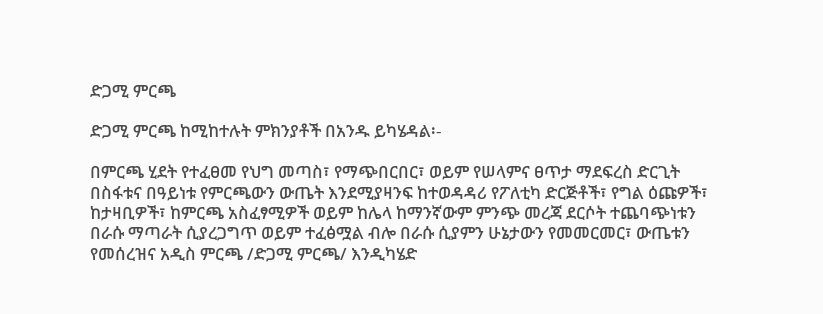ድጋሚ ምርጫ

ድጋሚ ምርጫ ከሚከተሉት ምክንያቶች በአንዱ ይካሄዳል፡-

በምርጫ ሂደት የተፈፀመ የህግ መጣስ፣ የማጭበርበር፣ ወይም የሠላምና ፀጥታ ማደፍረስ ድርጊት በስፋቱና በዓይነቱ የምርጫውን ውጤት እንደሚያዛንፍ ከተወዳዳሪ የፖለቲካ ድርጅቶች፣ የግል ዕጩዎች፣ ከታዛቢዎች፣ ከምርጫ አስፈፃሚዎች ወይም ከሌላ ከማንኛውም ምንጭ መረጃ ደርሶት ተጨባጭነቱን በራሱ ማጣራት ሲያረጋግጥ ወይም ተፈፅሟል ብሎ በራሱ ሲያምን ሁኔታውን የመመርመር፣ ውጤቱን የመሰረዝና አዲስ ምርጫ /ድጋሚ ምርጫ/ እንዲካሄድ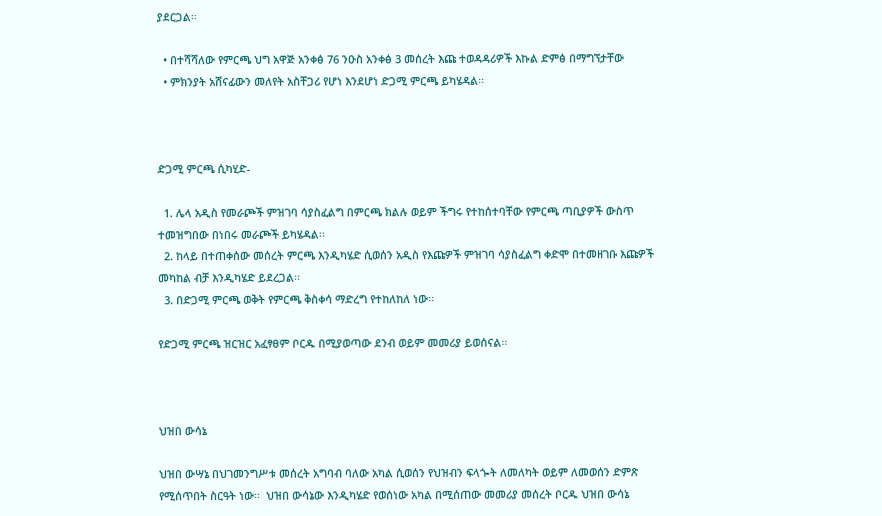ያደርጋል፡፡

  • በተሻሻለው የምርጫ ህግ አዋጅ አንቀፅ 76 ንዑስ አንቀፅ 3 መሰረት እጩ ተወዳዳሪዎች እኩል ድምፅ በማግኘታቸው
  • ምክንያት አሸናፊውን መለየት አስቸጋሪ የሆነ እንደሆነ ድጋሚ ምርጫ ይካሄዳል፡፡



ድጋሚ ምርጫ ሲካሂድ-

  1. ሌላ አዲስ የመራጮች ምዝገባ ሳያስፈልግ በምርጫ ክልሉ ወይም ችግሩ የተከሰተባቸው የምርጫ ጣቢያዎች ውስጥ ተመዝግበው በነበሩ መራጮች ይካሄዳል፡፡
  2. ከላይ በተጠቀሰው መሰረት ምርጫ እንዲካሄድ ሲወሰን አዲስ የእጩዎች ምዝገባ ሳያስፈልግ ቀድሞ በተመዘገቡ እጩዎች መካከል ብቻ እንዲካሄድ ይደረጋል፡፡
  3. በድጋሚ ምርጫ ወቅት የምርጫ ቅስቀሳ ማድረግ የተከለከለ ነው፡፡

የድጋሚ ምርጫ ዝርዝር አፈፃፀም ቦርዱ በሚያወጣው ደንብ ወይም መመሪያ ይወሰናል፡፡



ህዝበ ውሳኔ

ህዝበ ውሣኔ በህገመንግሥቱ መሰረት አግባብ ባለው አካል ሲወሰን የህዝብን ፍላጐት ለመለካት ወይም ለመወሰን ድምጽ የሚሰጥበት ስርዓት ነው፡፡  ህዝበ ውሳኔው እንዲካሄድ የወሰነው አካል በሚሰጠው መመሪያ መሰረት ቦርዱ ህዝበ ውሳኔ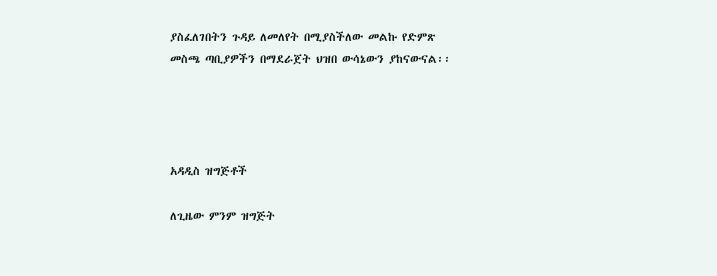ያስፈለገበትን ጉዳይ ለመለየት በሚያስችለው መልኩ የድምጽ መስጫ ጣቢያዎችን በማደራጀት ህዝበ ውሳኔውን ያከናውናል፡፡




አዳዲስ ዝግጅቶች

ለጊዜው ምንም ዝግጅት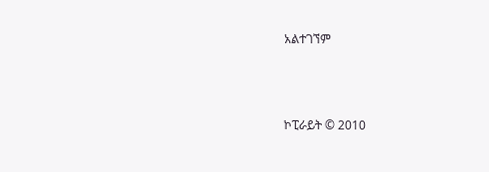አልተገኘም



ኮፒራይት © 2010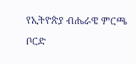የኢትዮጵያ ብሔራዌ ምርጫ ቦርድ